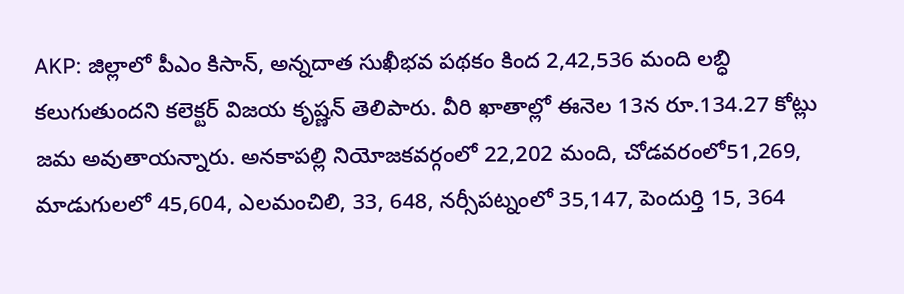AKP: జిల్లాలో పీఎం కిసాన్, అన్నదాత సుఖీభవ పథకం కింద 2,42,536 మంది లబ్ధి కలుగుతుందని కలెక్టర్ విజయ కృష్ణన్ తెలిపారు. వీరి ఖాతాల్లో ఈనెల 13న రూ.134.27 కోట్లు జమ అవుతాయన్నారు. అనకాపల్లి నియోజకవర్గంలో 22,202 మంది, చోడవరంలో51,269, మాడుగులలో 45,604, ఎలమంచిలి, 33, 648, నర్సీపట్నంలో 35,147, పెందుర్తి 15, 364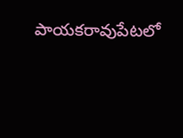పాయకరావుపేటలో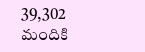39,302 మందికి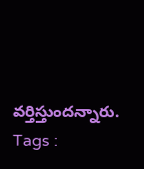వర్తిస్తుందన్నారు.
Tags :